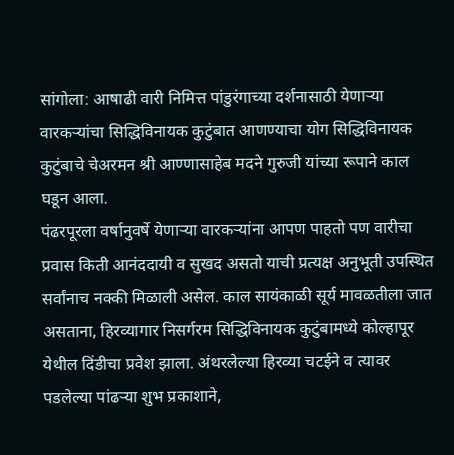सांगोला: आषाढी वारी निमित्त पांडुरंगाच्या दर्शनासाठी येणाऱ्या वारकऱ्यांचा सिद्धिविनायक कुटुंबात आणण्याचा योग सिद्धिविनायक कुटुंबाचे चेअरमन श्री आण्णासाहेब मदने गुरुजी यांच्या रूपाने काल घडून आला.
पंढरपूरला वर्षानुवर्षे येणाऱ्या वारकऱ्यांना आपण पाहतो पण वारीचा प्रवास किती आनंददायी व सुखद असतो याची प्रत्यक्ष अनुभूती उपस्थित सर्वांनाच नक्की मिळाली असेल. काल सायंकाळी सूर्य मावळतीला जात असताना, हिरव्यागार निसर्गरम सिद्धिविनायक कुटुंबामध्ये कोल्हापूर येथील दिंडीचा प्रवेश झाला. अंथरलेल्या हिरव्या चटईने व त्यावर पडलेल्या पांढऱ्या शुभ प्रकाशाने,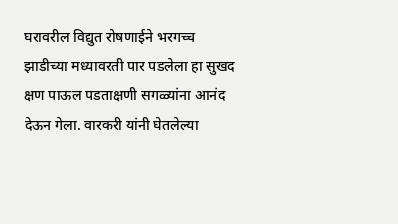घरावरील विद्युत रोषणाईने भरगच्च झाडीच्या मध्यावरती पार पडलेला हा सुखद क्षण पाऊल पडताक्षणी सगळ्यांना आनंद देऊन गेला. वारकरी यांनी घेतलेल्या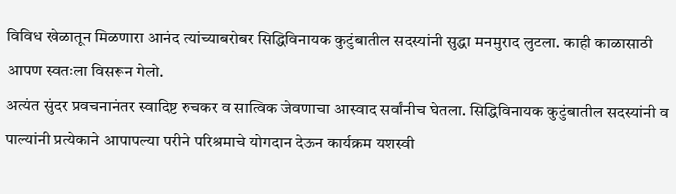विविध खेळातून मिळणारा आनंद त्यांच्याबरोबर सिद्धिविनायक कुटुंबातील सदस्यांनी सुद्धा मनमुराद लुटला. काही काळासाठी आपण स्वतःला विसरून गेलो.
अत्यंत सुंदर प्रवचनानंतर स्वादिष्ट रुचकर व सात्विक जेवणाचा आस्वाद सर्वांनीच घेतला. सिद्धिविनायक कुटुंबातील सदस्यांनी व पाल्यांनी प्रत्येकाने आपापल्या परीने परिश्रमाचे योगदान देऊन कार्यक्रम यशस्वी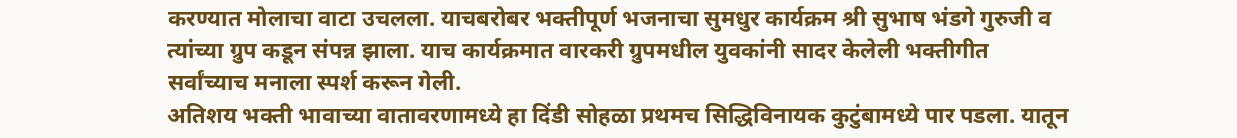करण्यात मोलाचा वाटा उचलला. याचबरोबर भक्तीपूर्ण भजनाचा सुमधुर कार्यक्रम श्री सुभाष भंडगे गुरुजी व त्यांच्या ग्रुप कडून संपन्न झाला. याच कार्यक्रमात वारकरी ग्रुपमधील युवकांनी सादर केलेली भक्तीगीत सर्वांच्याच मनाला स्पर्श करून गेली.
अतिशय भक्ती भावाच्या वातावरणामध्ये हा दिंडी सोहळा प्रथमच सिद्धिविनायक कुटुंबामध्ये पार पडला. यातून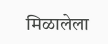मिळालेला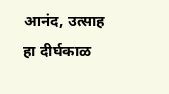आनंद, उत्साह हा दीर्घकाळ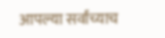आपल्या सर्वांच्याच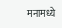मनामध्ये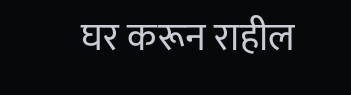घर करून राहील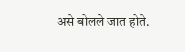असे बोलले जात होते.